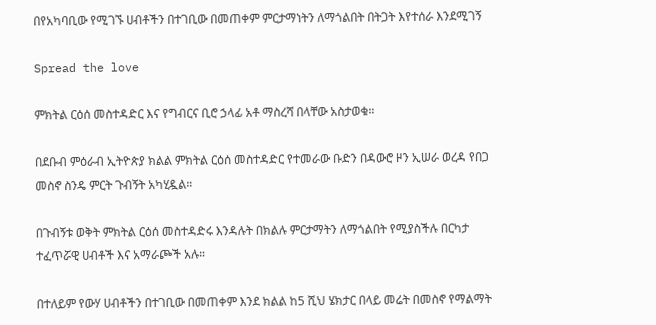በየአካባቢው የሚገኙ ሀብቶችን በተገቢው በመጠቀም ምርታማነትን ለማጎልበት በትጋት እየተሰራ እንደሚገኝ

Spread the love

ምክትል ርዕሰ መስተዳድር እና የግብርና ቢሮ ኃላፊ አቶ ማስረሻ በላቸው አስታወቁ።

በደቡብ ምዕራብ ኢትዮጵያ ክልል ምክትል ርዕሰ መስተዳድር የተመራው ቡድን በዳውሮ ዞን ኢሠራ ወረዳ የበጋ መስኖ ስንዴ ምርት ጉብኝት አካሂዷል።

በጉብኝቱ ወቅት ምክትል ርዕሰ መስተዳድሩ እንዳሉት በክልሉ ምርታማትን ለማጎልበት የሚያስችሉ በርካታ ተፈጥሯዊ ሀብቶች እና አማራጮች አሉ።

በተለይም የውሃ ሀብቶችን በተገቢው በመጠቀም እንደ ክልል ከ5 ሺህ ሄክታር በላይ መሬት በመስኖ የማልማት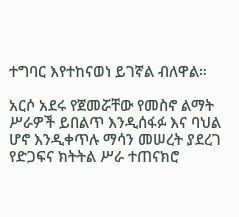ተግባር እየተከናወነ ይገኛል ብለዋል።

አርሶ አደሩ የጀመሯቸው የመስኖ ልማት ሥራዎች ይበልጥ እንዲሰፋፉ እና ባህል ሆኖ እንዲቀጥሉ ማሳን መሠረት ያደረገ የድጋፍና ክትትል ሥራ ተጠናክሮ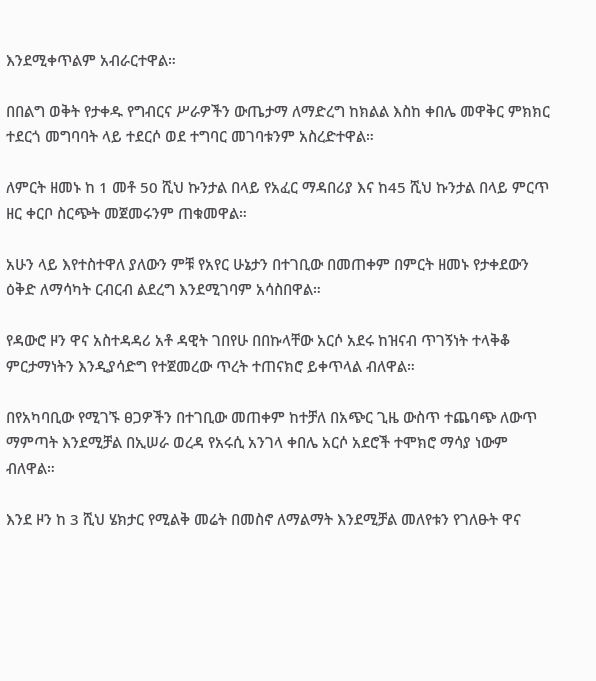እንደሚቀጥልም አብራርተዋል።

በበልግ ወቅት የታቀዱ የግብርና ሥራዎችን ውጤታማ ለማድረግ ከክልል እስከ ቀበሌ መዋቅር ምክክር ተደርጎ መግባባት ላይ ተደርሶ ወደ ተግባር መገባቱንም አስረድተዋል።

ለምርት ዘመኑ ከ 1 መቶ 50 ሺህ ኩንታል በላይ የአፈር ማዳበሪያ እና ከ45 ሺህ ኩንታል በላይ ምርጥ ዘር ቀርቦ ስርጭት መጀመሩንም ጠቁመዋል።

አሁን ላይ እየተስተዋለ ያለውን ምቹ የአየር ሁኔታን በተገቢው በመጠቀም በምርት ዘመኑ የታቀደውን ዕቅድ ለማሳካት ርብርብ ልደረግ እንደሚገባም አሳስበዋል።

የዳውሮ ዞን ዋና አስተዳዳሪ አቶ ዳዊት ገበየሁ በበኩላቸው አርሶ አደሩ ከዝናብ ጥገኝነት ተላቅቆ ምርታማነትን እንዲያሳድግ የተጀመረው ጥረት ተጠናክሮ ይቀጥላል ብለዋል።

በየአካባቢው የሚገኙ ፀጋዎችን በተገቢው መጠቀም ከተቻለ በአጭር ጊዜ ውስጥ ተጨባጭ ለውጥ ማምጣት እንደሚቻል በኢሠራ ወረዳ የአሩሲ አንገላ ቀበሌ አርሶ አደሮች ተሞክሮ ማሳያ ነውም ብለዋል።

እንደ ዞን ከ 3 ሺህ ሄክታር የሚልቅ መሬት በመስኖ ለማልማት እንደሚቻል መለየቱን የገለፁት ዋና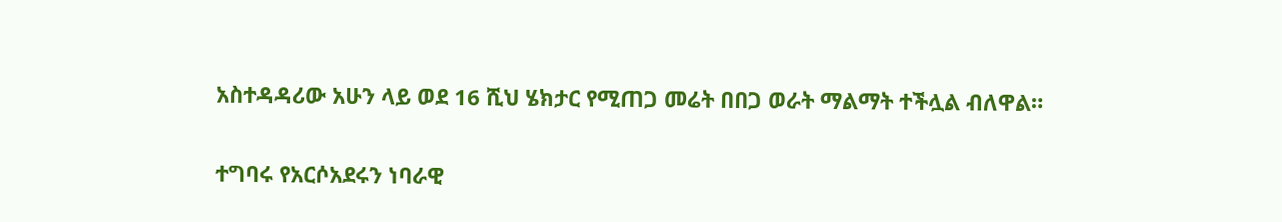አስተዳዳሪው አሁን ላይ ወደ 16 ሺህ ሄክታር የሚጠጋ መሬት በበጋ ወራት ማልማት ተችሏል ብለዋል።

ተግባሩ የአርሶአደሩን ነባራዊ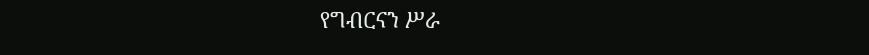የግብርናን ሥራ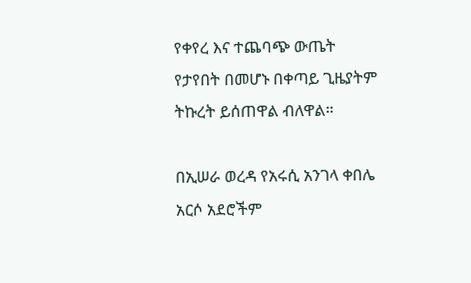የቀየረ እና ተጨባጭ ውጤት የታየበት በመሆኑ በቀጣይ ጊዜያትም ትኩረት ይሰጠዋል ብለዋል።

በኢሠራ ወረዳ የአሩሲ አንገላ ቀበሌ አርሶ አደሮችም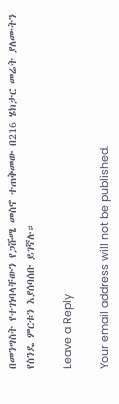በመንግስት የተገነባላቸውን የጋሹሜ መስኖ ተጠቅመው በ216 ሄክታር መሬት ያለሙትን የስንዴ ምርቱን እያሰባሰቡ ይገኛሉ።

Leave a Reply

Your email address will not be published.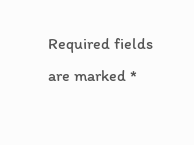Required fields are marked *